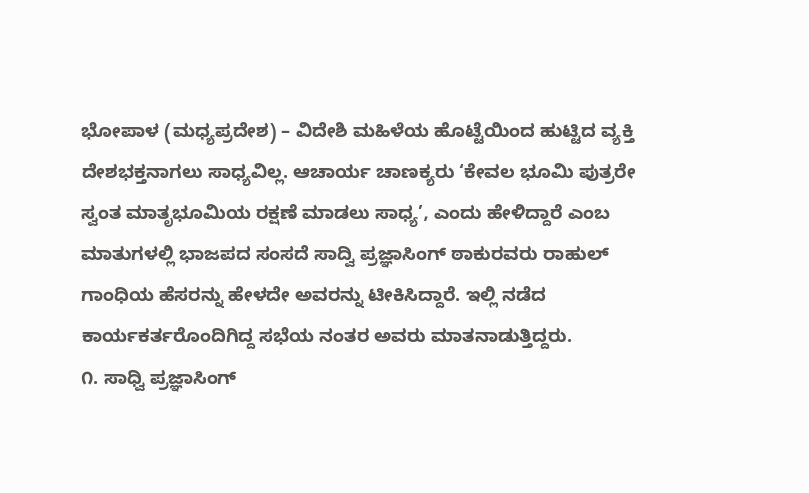ಭೋಪಾಳ (ಮಧ್ಯಪ್ರದೇಶ) – ವಿದೇಶಿ ಮಹಿಳೆಯ ಹೊಟ್ಟೆಯಿಂದ ಹುಟ್ಟಿದ ವ್ಯಕ್ತಿ ದೇಶಭಕ್ತನಾಗಲು ಸಾಧ್ಯವಿಲ್ಲ. ಆಚಾರ್ಯ ಚಾಣಕ್ಯರು ‘ಕೇವಲ ಭೂಮಿ ಪುತ್ರರೇ ಸ್ವಂತ ಮಾತೃಭೂಮಿಯ ರಕ್ಷಣೆ ಮಾಡಲು ಸಾಧ್ಯ’, ಎಂದು ಹೇಳಿದ್ದಾರೆ ಎಂಬ ಮಾತುಗಳಲ್ಲಿ ಭಾಜಪದ ಸಂಸದೆ ಸಾದ್ವಿ ಪ್ರಜ್ಞಾಸಿಂಗ್ ಠಾಕುರವರು ರಾಹುಲ್ ಗಾಂಧಿಯ ಹೆಸರನ್ನು ಹೇಳದೇ ಅವರನ್ನು ಟೀಕಿಸಿದ್ದಾರೆ. ಇಲ್ಲಿ ನಡೆದ ಕಾರ್ಯಕರ್ತರೊಂದಿಗಿದ್ದ ಸಭೆಯ ನಂತರ ಅವರು ಮಾತನಾಡುತ್ತಿದ್ದರು.
೧. ಸಾಧ್ವಿ ಪ್ರಜ್ಞಾಸಿಂಗ್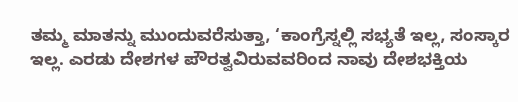ತಮ್ಮ ಮಾತನ್ನು ಮುಂದುವರೆಸುತ್ತಾ, ‘ಕಾಂಗ್ರೆಸ್ನಲ್ಲಿ ಸಭ್ಯತೆ ಇಲ್ಲ, ಸಂಸ್ಕಾರ ಇಲ್ಲ. ಎರಡು ದೇಶಗಳ ಪೌರತ್ವವಿರುವವರಿಂದ ನಾವು ದೇಶಭಕ್ತಿಯ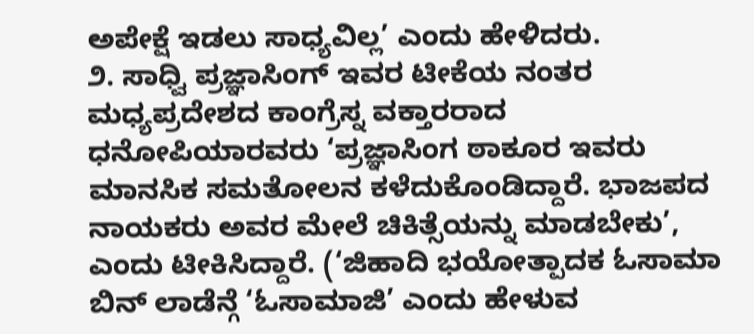ಅಪೇಕ್ಷೆ ಇಡಲು ಸಾಧ್ಯವಿಲ್ಲ’ ಎಂದು ಹೇಳಿದರು.
೨. ಸಾಧ್ವಿ ಪ್ರಜ್ಞಾಸಿಂಗ್ ಇವರ ಟೀಕೆಯ ನಂತರ ಮಧ್ಯಪ್ರದೇಶದ ಕಾಂಗ್ರೆಸ್ನ ವಕ್ತಾರರಾದ ಧನೋಪಿಯಾರವರು ‘ಪ್ರಜ್ಞಾಸಿಂಗ ಠಾಕೂರ ಇವರು ಮಾನಸಿಕ ಸಮತೋಲನ ಕಳೆದುಕೊಂಡಿದ್ದಾರೆ. ಭಾಜಪದ ನಾಯಕರು ಅವರ ಮೇಲೆ ಚಿಕಿತ್ಸೆಯನ್ನು ಮಾಡಬೇಕು’, ಎಂದು ಟೀಕಿಸಿದ್ದಾರೆ. (‘ಜಿಹಾದಿ ಭಯೋತ್ಪಾದಕ ಓಸಾಮಾ ಬಿನ್ ಲಾಡೆನ್ಗೆ ‘ಓಸಾಮಾಜಿ’ ಎಂದು ಹೇಳುವ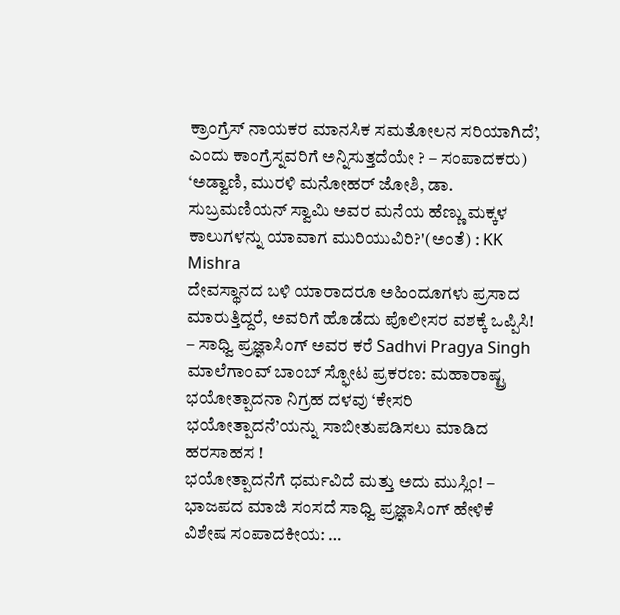ಕ್ರಾಂಗ್ರೆಸ್ ನಾಯಕರ ಮಾನಸಿಕ ಸಮತೋಲನ ಸರಿಯಾಗಿದೆ’, ಎಂದು ಕಾಂಗ್ರೆಸ್ನವರಿಗೆ ಅನ್ನಿಸುತ್ತದೆಯೇ ? – ಸಂಪಾದಕರು)
‘ಅಡ್ವಾಣಿ, ಮುರಳಿ ಮನೋಹರ್ ಜೋಶಿ, ಡಾ. ಸುಬ್ರಮಣಿಯನ್ ಸ್ವಾಮಿ ಅವರ ಮನೆಯ ಹೆಣ್ಣು ಮಕ್ಕಳ ಕಾಲುಗಳನ್ನು ಯಾವಾಗ ಮುರಿಯುವಿರಿ?'(ಅಂತೆ) : KK Mishra
ದೇವಸ್ಥಾನದ ಬಳಿ ಯಾರಾದರೂ ಅಹಿಂದೂಗಳು ಪ್ರಸಾದ ಮಾರುತ್ತಿದ್ದರೆ, ಅವರಿಗೆ ಹೊಡೆದು ಪೊಲೀಸರ ವಶಕ್ಕೆ ಒಪ್ಪಿಸಿ! – ಸಾಧ್ವಿ ಪ್ರಜ್ಞಾಸಿಂಗ್ ಅವರ ಕರೆ Sadhvi Pragya Singh
ಮಾಲೆಗಾಂವ್ ಬಾಂಬ್ ಸ್ಫೋಟ ಪ್ರಕರಣ: ಮಹಾರಾಷ್ಟ್ರ ಭಯೋತ್ಪಾದನಾ ನಿಗ್ರಹ ದಳವು ‘ಕೇಸರಿ ಭಯೋತ್ಪಾದನೆ’ಯನ್ನು ಸಾಬೀತುಪಡಿಸಲು ಮಾಡಿದ ಹರಸಾಹಸ !
ಭಯೋತ್ಪಾದನೆಗೆ ಧರ್ಮವಿದೆ ಮತ್ತು ಅದು ಮುಸ್ಲಿಂ! – ಭಾಜಪದ ಮಾಜಿ ಸಂಸದೆ ಸಾಧ್ವಿ ಪ್ರಜ್ಞಾಸಿಂಗ್ ಹೇಳಿಕೆ
ವಿಶೇಷ ಸಂಪಾದಕೀಯ: …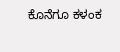ಕೊನೆಗೂ ಕಳಂಕ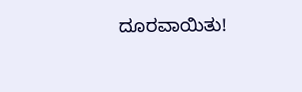ದೂರವಾಯಿತು!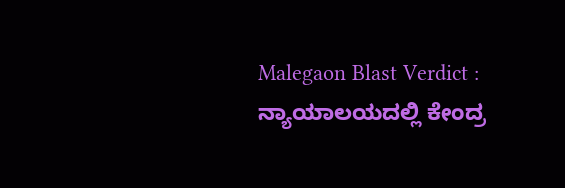Malegaon Blast Verdict : ನ್ಯಾಯಾಲಯದಲ್ಲಿ ಕೇಂದ್ರ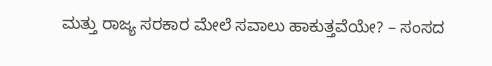ಮತ್ತು ರಾಜ್ಯ ಸರಕಾರ ಮೇಲೆ ಸವಾಲು ಹಾಕುತ್ತವೆಯೇ? – ಸಂಸದ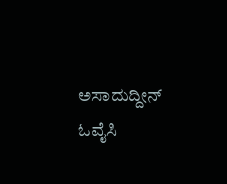ಅಸಾದುದ್ದೀನ್ ಓವೈಸಿ